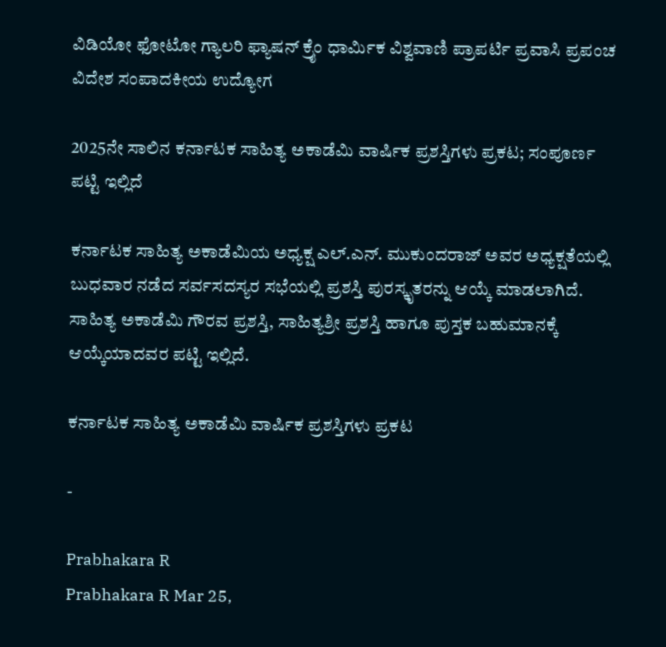ವಿಡಿಯೋ ಫೋಟೋ ಗ್ಯಾಲರಿ ಫ್ಯಾಷನ್ ಕ್ರೈಂ ಧಾರ್ಮಿಕ ವಿಶ್ವವಾಣಿ ಪ್ರಾಪರ್ಟಿ ಪ್ರವಾಸಿ ಪ್ರಪಂಚ ವಿದೇಶ ಸಂಪಾದಕೀಯ ಉದ್ಯೋಗ

2025ನೇ ಸಾಲಿನ ಕರ್ನಾಟಕ ಸಾಹಿತ್ಯ ಅಕಾಡೆಮಿ ವಾರ್ಷಿಕ ಪ್ರಶಸ್ತಿಗಳು ಪ್ರಕಟ; ಸಂಪೂರ್ಣ ಪಟ್ಟಿ ಇಲ್ಲಿದೆ

ಕರ್ನಾಟಕ ಸಾಹಿತ್ಯ ಅಕಾಡೆಮಿಯ ಅಧ್ಯಕ್ಷ ಎಲ್.ಎನ್. ಮುಕುಂದರಾಜ್ ಅವರ ಅಧ್ಯಕ್ಷತೆಯಲ್ಲಿ ಬುಧವಾರ ನಡೆದ ಸರ್ವಸದಸ್ಯರ ಸಭೆಯಲ್ಲಿ ಪ್ರಶಸ್ತಿ ಪುರಸ್ಕೃತರನ್ನು ಆಯ್ಕೆ ಮಾಡಲಾಗಿದೆ. ಸಾಹಿತ್ಯ ಅಕಾಡೆಮಿ ಗೌರವ ಪ್ರಶಸ್ತಿ, ಸಾಹಿತ್ಯಶ್ರೀ ಪ್ರಶಸ್ತಿ ಹಾಗೂ ಪುಸ್ತಕ ಬಹುಮಾನಕ್ಕೆ ಆಯ್ಕೆಯಾದವರ ಪಟ್ಟಿ ಇಲ್ಲಿದೆ.

ಕರ್ನಾಟಕ ಸಾಹಿತ್ಯ ಅಕಾಡೆಮಿ ವಾರ್ಷಿಕ ಪ್ರಶಸ್ತಿಗಳು ಪ್ರಕಟ

-

Prabhakara R
Prabhakara R Mar 25,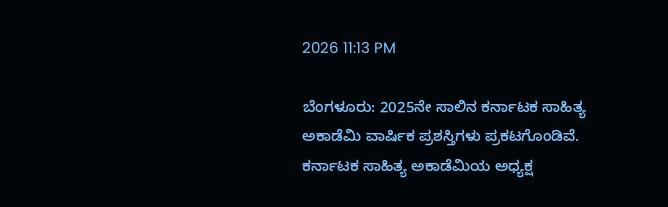2026 11:13 PM

ಬೆಂಗಳೂರು: 2025ನೇ ಸಾಲಿನ ಕರ್ನಾಟಕ ಸಾಹಿತ್ಯ ಅಕಾಡೆಮಿ ವಾರ್ಷಿಕ ಪ್ರಶಸ್ತಿಗಳು ಪ್ರಕಟಗೊಂಡಿವೆ. ಕರ್ನಾಟಕ ಸಾಹಿತ್ಯ ಅಕಾಡೆಮಿಯ ಅಧ್ಯಕ್ಷ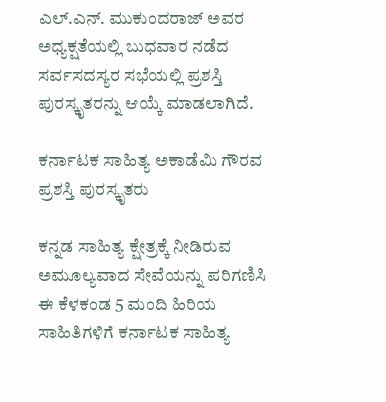ಎಲ್.ಎನ್. ಮುಕುಂದರಾಜ್ ಅವರ ಅಧ್ಯಕ್ಷತೆಯಲ್ಲಿ ಬುಧವಾರ ನಡೆದ ಸರ್ವಸದಸ್ಯರ ಸಭೆಯಲ್ಲಿ ಪ್ರಶಸ್ತಿ ಪುರಸ್ಕೃತರನ್ನು ಆಯ್ಕೆ ಮಾಡಲಾಗಿದೆ.

ಕರ್ನಾಟಕ ಸಾಹಿತ್ಯ ಅಕಾಡೆಮಿ ಗೌರವ ಪ್ರಶಸ್ತಿ ಪುರಸ್ಕೃತರು

ಕನ್ನಡ ಸಾಹಿತ್ಯ ಕ್ಷೇತ್ರಕ್ಕೆ ನೀಡಿರುವ ಅಮೂಲ್ಯವಾದ ಸೇವೆಯನ್ನು ಪರಿಗಣಿಸಿ ಈ ಕೆಳಕಂಡ 5 ಮಂದಿ ಹಿರಿಯ ಸಾಹಿತಿಗಳಿಗೆ ಕರ್ನಾಟಕ ಸಾಹಿತ್ಯ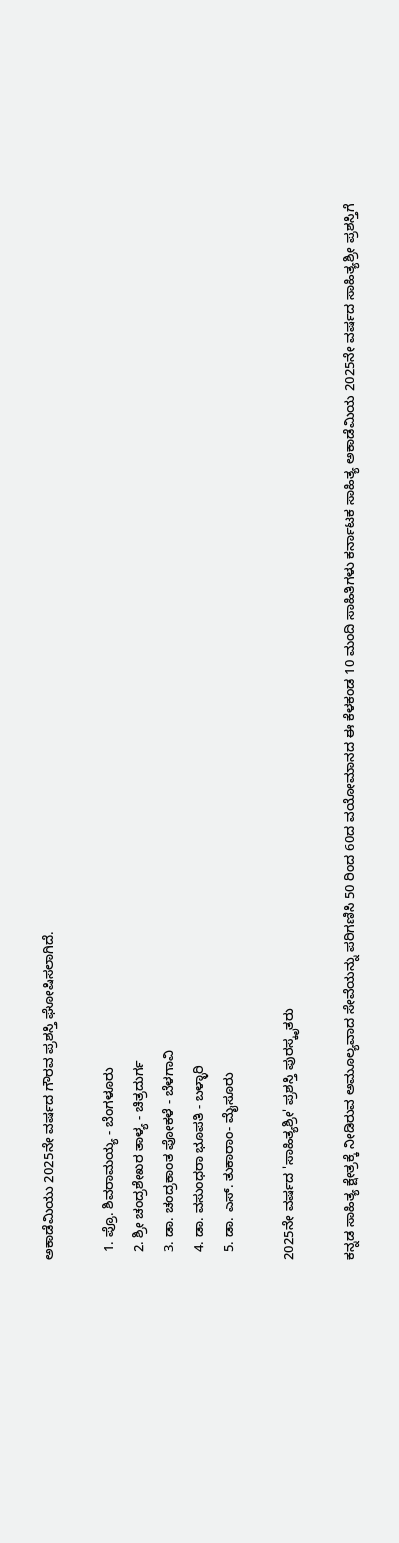ಅಕಾಡೆಮಿಯು 2025ನೇ ವರ್ಷದ ಗೌರವ ಪ್ರಶಸ್ತಿ ಘೋಷಿಸಲಾಗಿದೆ.

  1. ಪ್ರೊ. ಶಿವರಾಮಯ್ಯ - ಬೆಂಗಳೂರು
  2. ಶ್ರೀ ಚಂದ್ರಶೇಖರ ತಾಳ್ಯ - ಚಿತ್ರದುರ್ಗ
  3. ಡಾ. ಚಂದ್ರಕಾಂತ ಪೋಕಳೆ - ಬೆಳಗಾವಿ
  4. ಡಾ. ವಸುಂಧರಾ ಭೂಪತಿ - ಬಳ್ಳಾರಿ
  5. ಡಾ. ಎಸ್. ತುಕಾರಾಂ- ಮೈಸೂರು

2025ನೇ ವರ್ಷದ 'ಸಾಹಿತ್ಯಶ್ರೀ' ಪ್ರಶಸ್ತಿ ಪುರಸ್ಕೃತರು

ಕನ್ನಡ ಸಾಹಿತ್ಯ ಕ್ಷೇತ್ರಕ್ಕೆ ನೀಡಿರುವ ಅಮೂಲ್ಯವಾದ ಸೇವೆಯನ್ನು ಪರಿಗಣಿಸಿ 50 ರಿಂದ 60ದ ವಯೋಮಾನದ ಈ ಕೆಳಕಂಡ 10 ಮಂದಿ ಸಾಹಿತಿಗಳು ಕರ್ನಾಟಕ ಸಾಹಿತ್ಯ ಅಕಾಡೆಮಿಯ 2025ನೇ ವರ್ಷದ ಸಾಹಿತ್ಯಶ್ರೀ ಪ್ರಶಸ್ತಿಗೆ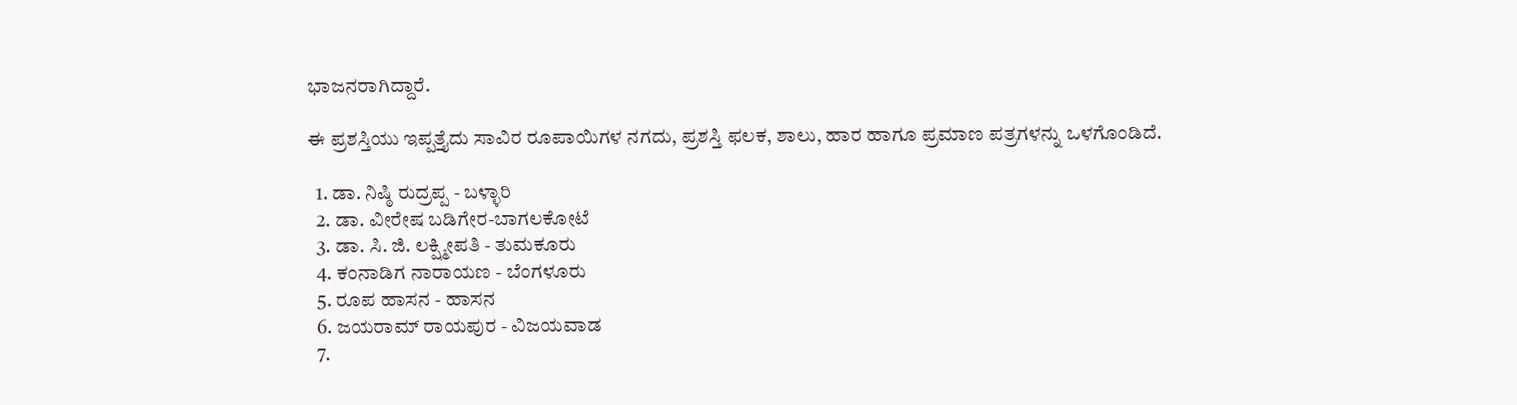ಭಾಜನರಾಗಿದ್ದಾರೆ.

ಈ ಪ್ರಶಸ್ತಿಯು ಇಪ್ಪತ್ತೈದು ಸಾವಿರ ರೂಪಾಯಿಗಳ ನಗದು, ಪ್ರಶಸ್ತಿ ಫಲಕ, ಶಾಲು, ಹಾರ ಹಾಗೂ ಪ್ರಮಾಣ ಪತ್ರಗಳನ್ನು ಒಳಗೊಂಡಿದೆ.

  1. ಡಾ. ನಿಷ್ಠಿ ರುದ್ರಪ್ಪ - ಬಳ್ಳಾರಿ
  2. ಡಾ. ವೀರೇಷ ಬಡಿಗೇರ-ಬಾಗಲಕೋಟೆ
  3. ಡಾ. ಸಿ. ಜಿ. ಲಕ್ಷ್ಮೀಪತಿ - ತುಮಕೂರು
  4. ಕಂನಾಡಿಗ ನಾರಾಯಣ - ಬೆಂಗಳೂರು
  5. ರೂಪ ಹಾಸನ - ಹಾಸನ
  6. ಜಯರಾಮ್ ರಾಯಪುರ - ವಿಜಯವಾಡ
  7.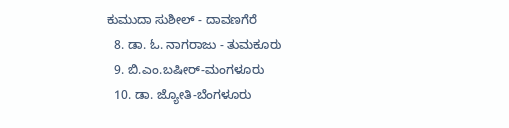ಕುಮುದಾ ಸುಶೀಲ್ - ದಾವಣಗೆರೆ
  8. ಡಾ. ಓ. ನಾಗರಾಜು - ತುಮಕೂರು
  9. ಬಿ.ಎಂ.ಬಷೀರ್-ಮಂಗಳೂರು
  10. ಡಾ. ಜ್ಯೋತಿ-ಬೆಂಗಳೂರು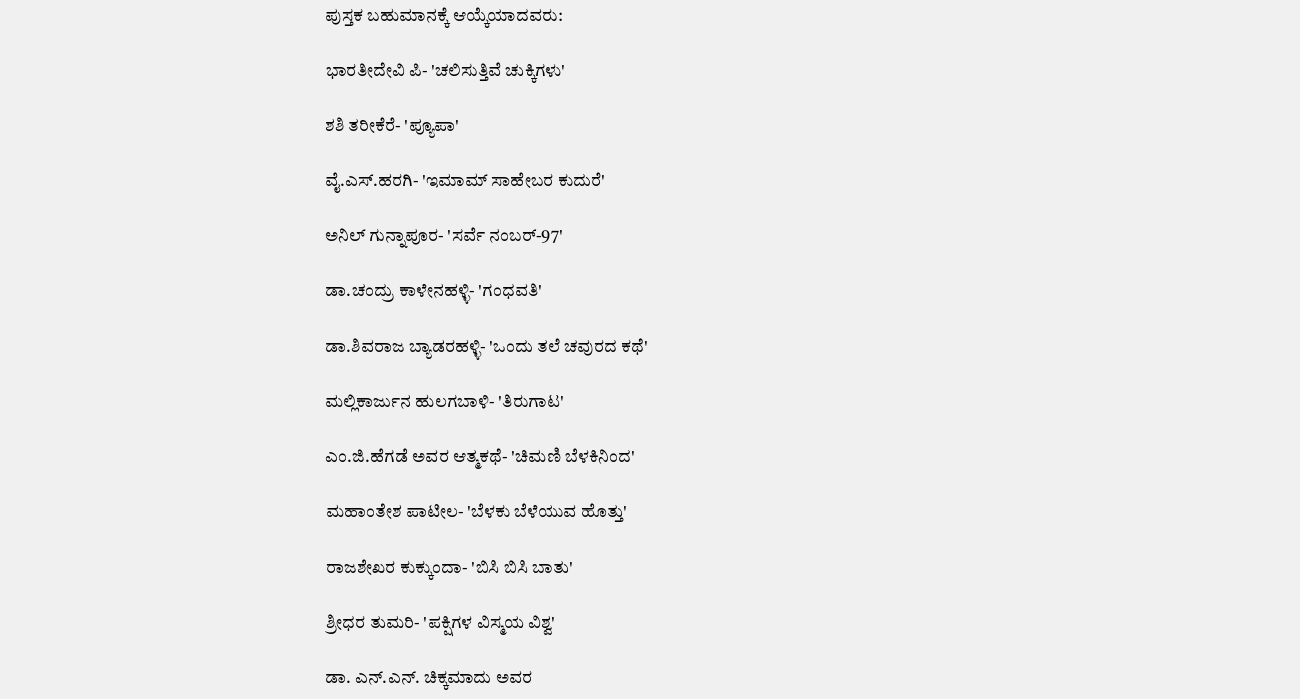ಪುಸ್ತಕ ಬಹುಮಾನಕ್ಕೆ ಆಯ್ಕೆಯಾದವರು:

ಭಾರತೀದೇವಿ ಪಿ- 'ಚಲಿಸುತ್ತಿವೆ ಚುಕ್ಕಿಗಳು'

ಶಶಿ ತರೀಕೆರೆ- 'ಪ್ಯೂಪಾ'

ವೈ.ಎಸ್.ಹರಗಿ- 'ಇಮಾಮ್ ಸಾಹೇಬರ ಕುದುರೆ'

ಅನಿಲ್ ಗುನ್ನಾಪೂರ- 'ಸರ್ವೆ ನಂಬರ್-97'

ಡಾ.ಚಂದ್ರು ಕಾಳೇನಹಳ್ಳಿ- 'ಗಂಧವತಿ'

ಡಾ.ಶಿವರಾಜ ಬ್ಯಾಡರಹಳ್ಳಿ- 'ಒಂದು ತಲೆ ಚವುರದ ಕಥೆ'

ಮಲ್ಲಿಕಾರ್ಜುನ ಹುಲಗಬಾಳಿ- 'ತಿರುಗಾಟ'

ಎಂ.ಜಿ.ಹೆಗಡೆ ಅವರ ಆತ್ಮಕಥೆ- 'ಚಿಮಣಿ ಬೆಳಕಿನಿಂದ'

ಮಹಾಂತೇಶ ಪಾಟೀಲ- 'ಬೆಳಕು ಬೆಳೆಯುವ ಹೊತ್ತು'

ರಾಜಶೇಖರ ಕುಕ್ಕುಂದಾ- 'ಬಿಸಿ ಬಿಸಿ ಬಾತು'

ಶ್ರೀಧರ ತುಮರಿ- 'ಪಕ್ಷಿಗಳ ವಿಸ್ಮಯ ವಿಶ್ವ'

ಡಾ. ಎನ್.ಎನ್. ಚಿಕ್ಕಮಾದು ಅವರ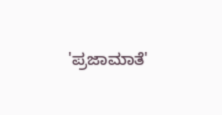'ಪ್ರಜಾಮಾತೆ'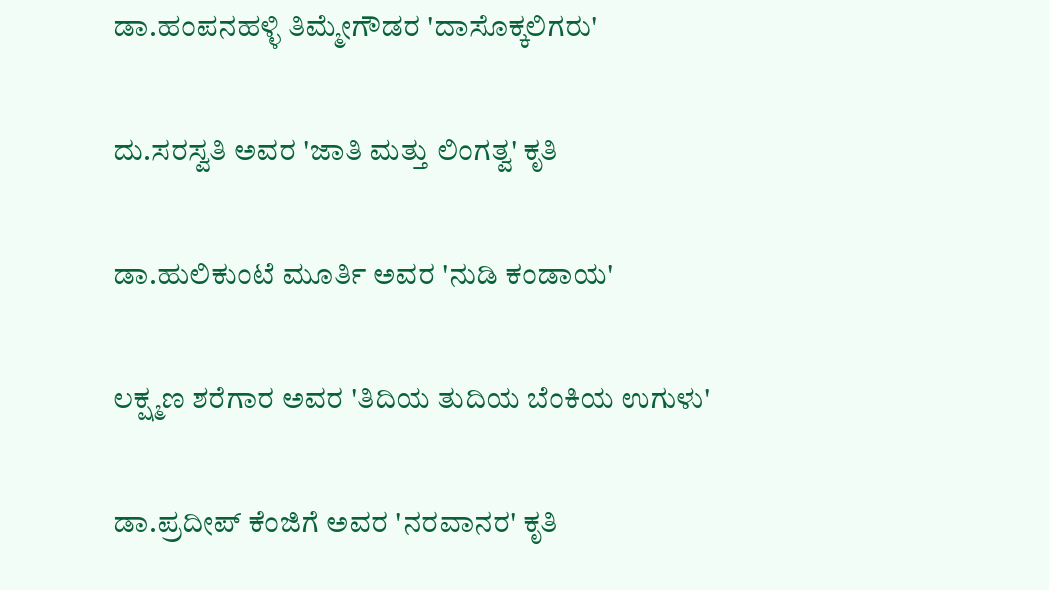ಡಾ.ಹಂಪನಹಳ್ಳಿ ತಿಮ್ಮೇಗೌಡರ 'ದಾಸೊಕ್ಕಲಿಗರು'

ದು.ಸರಸ್ವತಿ ಅವರ 'ಜಾತಿ ಮತ್ತು ಲಿಂಗತ್ವ' ಕೃತಿ

ಡಾ.ಹುಲಿಕುಂಟೆ ಮೂರ್ತಿ ಅವರ 'ನುಡಿ ಕಂಡಾಯ'

ಲಕ್ಷ್ಮಣ ಶರೆಗಾರ ಅವರ 'ತಿದಿಯ ತುದಿಯ ಬೆಂಕಿಯ ಉಗುಳು'

ಡಾ.ಪ್ರದೀಪ್ ಕೆಂಜಿಗೆ ಅವರ 'ನರವಾನರ' ಕೃತಿ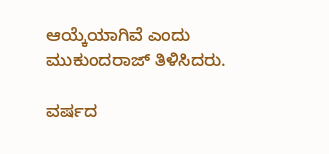ಆಯ್ಕೆಯಾಗಿವೆ ಎಂದು ಮುಕುಂದರಾಜ್ ತಿಳಿಸಿದರು.

ವರ್ಷದ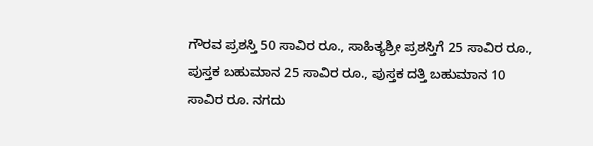ಗೌರವ ಪ್ರಶಸ್ತಿ 50 ಸಾವಿರ ರೂ., ಸಾಹಿತ್ಯಶ್ರೀ ಪ್ರಶಸ್ತಿಗೆ 25 ಸಾವಿರ ರೂ., ಪುಸ್ತಕ ಬಹುಮಾನ 25 ಸಾವಿರ ರೂ., ಪುಸ್ತಕ ದತ್ತಿ ಬಹುಮಾನ 10 ಸಾವಿರ ರೂ. ನಗದು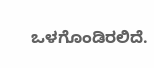ಒಳಗೊಂಡಿರಲಿದೆ.